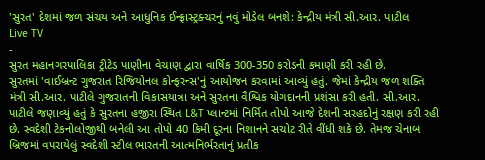'સુરત' દેશમાં જળ સંચય અને આધુનિક ઈન્ફ્રાસ્ટ્રક્ચરનું નવું મોડેલ બનશે: કેન્દ્રીય મંત્રી સી.આર. પાટીલ
Live TV
-
સુરત મહાનગરપાલિકા ટ્રીટેડ પાણીના વેચાણ દ્વારા વાર્ષિક 300-350 કરોડની કમાણી કરી રહી છે.
સુરતમાં 'વાઈબ્રન્ટ ગુજરાત રિજિયોનલ કોન્ફરન્સ'નું આયોજન કરવામાં આવ્યું હતું. જેમાં કેન્દ્રીય જળ શક્તિ મંત્રી સી.આર. પાટીલે ગુજરાતની વિકાસયાત્રા અને સુરતના વૈશ્વિક યોગદાનની પ્રશંસા કરી હતી. સી.આર. પાટીલે જણાવ્યું હતું કે સુરતના હજીરા સ્થિત L&T પ્લાન્ટમાં નિર્મિત તોપો આજે દેશની સરહદોનું રક્ષણ કરી રહી છે. સ્વદેશી ટેકનોલોજીથી બનેલી આ તોપો 40 કિમી દૂરના નિશાનને સચોટ રીતે વીંધી શકે છે. તેમજ ચેનાબ બ્રિજમાં વપરાયેલું સ્વદેશી સ્ટીલ ભારતની આત્મનિર્ભરતાનું પ્રતીક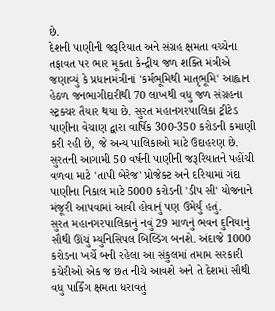છે.
દેશની પાણીની જરૂરિયાત અને સંગ્રહ ક્ષમતા વચ્ચેના તફાવત પર ભાર મૂકતા કેન્દ્રીય જળ શક્તિ મંત્રીએ જણાવ્યું કે પ્રધાનમંત્રીનાં 'કર્મભૂમિથી માતૃભૂમિ' આહ્વાન હેઠળ જનભાગીદારીથી 70 લાખથી વધુ જળ સંગ્રહના સ્ટ્રક્ચર તૈયાર થયા છે. સુરત મહાનગરપાલિકા ટ્રીટેડ પાણીના વેચાણ દ્વારા વાર્ષિક 300-350 કરોડની કમાણી કરી રહી છે, જે અન્ય પાલિકાઓ માટે ઉદાહરણ છે. સુરતની આગામી 50 વર્ષની પાણીની જરૂરિયાતને પહોંચી વળવા માટે 'તાપી બેરેજ' પ્રોજેક્ટ અને દરિયામાં ગંદા પાણીના નિકાલ માટે 5000 કરોડની 'ડીપ સી' યોજનાને મંજૂરી આપવામાં આવી હોવાનું પણ ઉમેર્યું હતું.
સુરત મહાનગરપાલિકાનું નવું 29 માળનું ભવન દુનિયાનું સૌથી ઊંચું મ્યુનિસિપલ બિલ્ડિંગ બનશે. અંદાજે 1000 કરોડના ખર્ચે બની રહેલા આ સંકુલમાં તમામ સરકારી કચેરીઓ એક જ છત નીચે આવશે અને તે દેશમાં સૌથી વધુ પાર્કિંગ ક્ષમતા ધરાવતું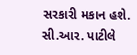સરકારી મકાન હશે. સી.આર. પાટીલે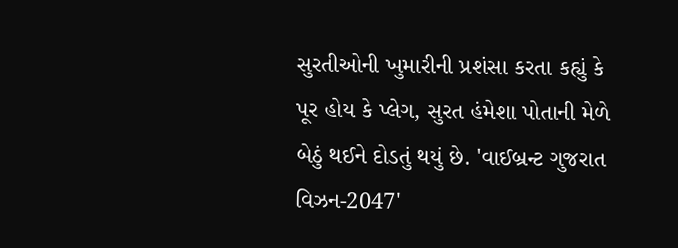સુરતીઓની ખુમારીની પ્રશંસા કરતા કહ્યું કે પૂર હોય કે પ્લેગ, સુરત હંમેશા પોતાની મેળે બેઠું થઈને દોડતું થયું છે. 'વાઈબ્રન્ટ ગુજરાત વિઝન-2047'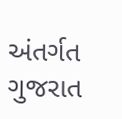અંતર્ગત ગુજરાત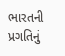ભારતની પ્રગતિનું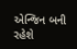એન્જિન બની રહેશે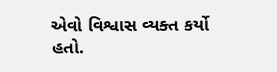એવો વિશ્વાસ વ્યક્ત કર્યો હતો.